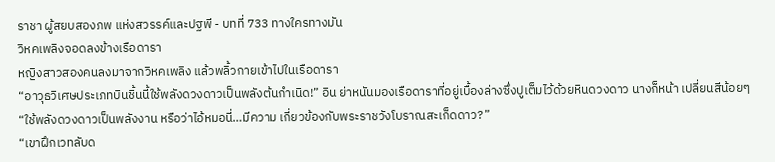ราชา ผู้สยบสองภพ แห่งสวรรค์และปฐพี - บทที่ 733 ทางใครทางมัน
วิหคเพลิงจอดลงข้างเรือดารา
หญิงสาวสองคนลงมาจากวิหคเพลิง แล้วพลิ้วกายเข้าไปในเรือดารา
“อาวุธวิเศษประเภทบินชิ้นนี้ใช้พลังดวงดาวเป็นพลังต้นกำเนิด!” อิน ย่าหนันมองเรือดาราที่อยู่เบื้องล่างซึ่งปูเต็มไว้ด้วยหินดวงดาว นางก็หน้า เปลี่ยนสีน้อยๆ “ใช้พลังดวงดาวเป็นพลังงาน หรือว่าไอ้หมอนี่…มีความ เกี่ยวข้องกับพระราชวังโบราณสะเก็ดดาว?”
“เขาฝึกเวทลับด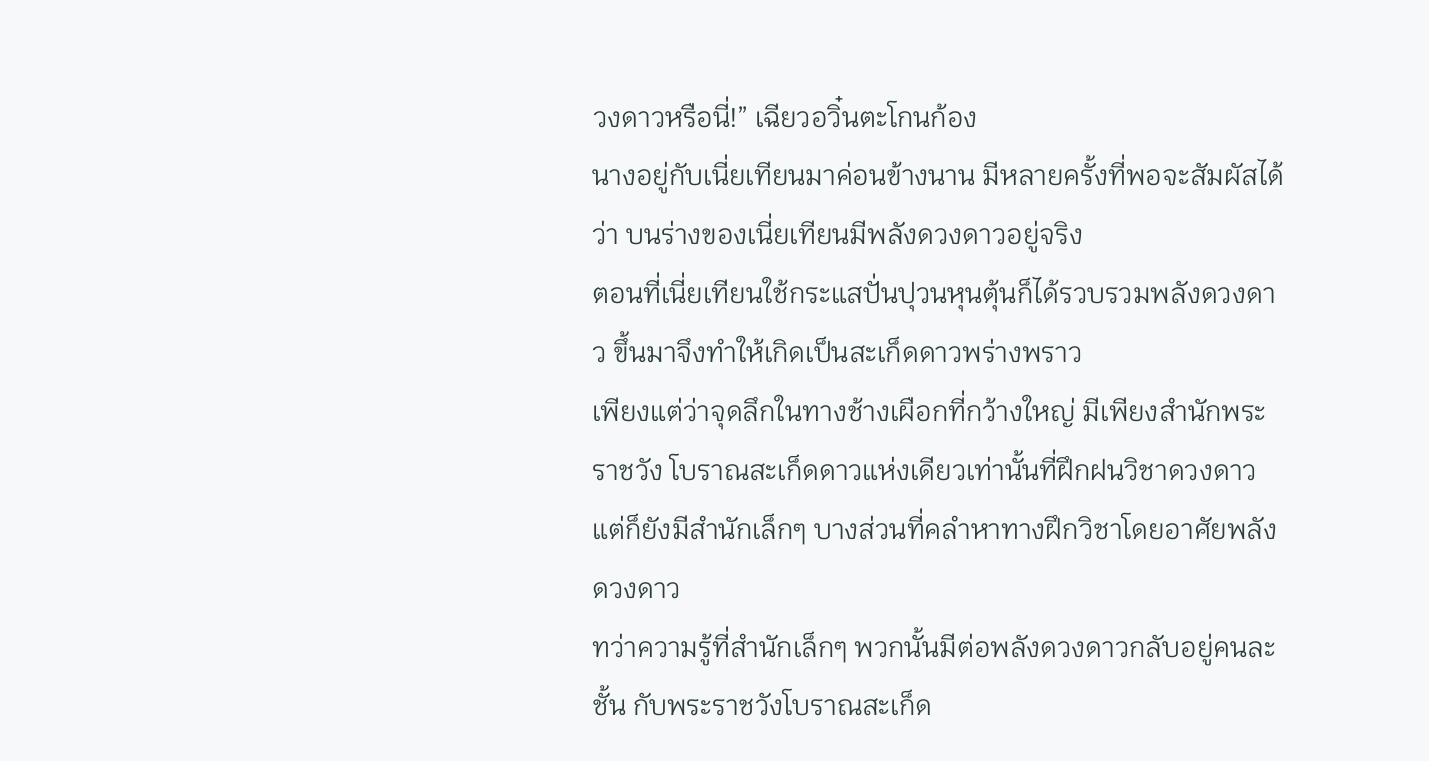วงดาวหรือนี่!” เฉียวอวิ๋นตะโกนก้อง
นางอยู่กับเนี่ยเทียนมาค่อนข้างนาน มีหลายครั้งที่พอจะสัมผัสได้ว่า บนร่างของเนี่ยเทียนมีพลังดวงดาวอยู่จริง
ตอนที่เนี่ยเทียนใช้กระแสปั่นปุวนหุนตุ้นก็ได้รวบรวมพลังดวงดาว ขึ้นมาจึงทำให้เกิดเป็นสะเก็ดดาวพร่างพราว
เพียงแต่ว่าจุดลึกในทางช้างเผือกที่กว้างใหญ่ มีเพียงสำนักพระราชวัง โบราณสะเก็ดดาวแห่งเดียวเท่านั้นที่ฝึกฝนวิชาดวงดาว
แต่ก็ยังมีสำนักเล็กๆ บางส่วนที่คลำหาทางฝึกวิชาโดยอาศัยพลัง ดวงดาว
ทว่าความรู้ที่สำนักเล็กๆ พวกนั้นมีต่อพลังดวงดาวกลับอยู่คนละชั้น กับพระราชวังโบราณสะเก็ด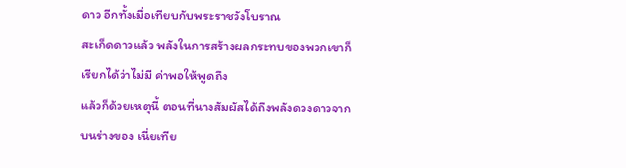ดาว อีกทั้งเมื่อเทียบกับพระราชวังโบราณ
สะเก็ดดาวแล้ว พลังในการสร้างผลกระทบของพวกเขาก็เรียกได้ว่าไม่มี ค่าพอให้พูดถึง
แล้วก็ด้วยเหตุนี้ ตอนที่นางสัมผัสได้ถึงพลังดวงดาวจากบนร่างของ เนี่ยเทีย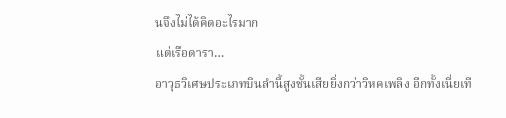นจึงไม่ได้คิดอะไรมาก
แต่เรือดารา…
อาวุธวิเศษประเภทบินลำนี้สูงชั้นเสียยิ่งกว่าวิหคเพลิง อีกทั้งเนี่ยเที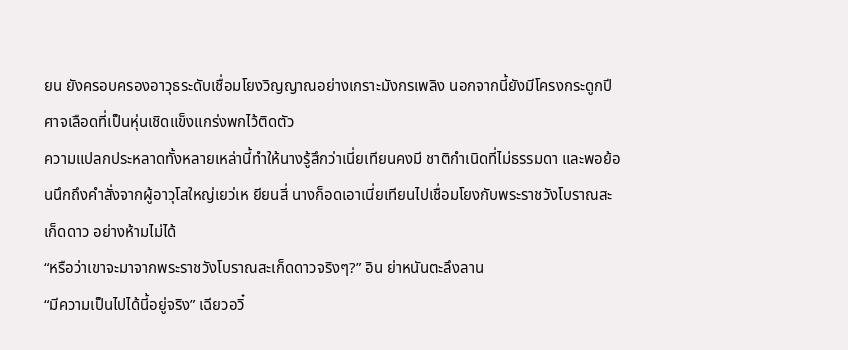ยน ยังครอบครองอาวุธระดับเชื่อมโยงวิญญาณอย่างเกราะมังกรเพลิง นอกจากนี้ยังมีโครงกระดูกปีศาจเลือดที่เป็นหุ่นเชิดแข็งแกร่งพกไว้ติดตัว
ความแปลกประหลาดทั้งหลายเหล่านี้ทำให้นางรู้สึกว่าเนี่ยเทียนคงมี ชาติกำเนิดที่ไม่ธรรมดา และพอย้อนนึกถึงคำสั่งจากผู้อาวุโสใหญ่เยว่เห ยียนสี่ นางก็อดเอาเนี่ยเทียนไปเชื่อมโยงกับพระราชวังโบราณสะเก็ดดาว อย่างห้ามไม่ได้
“หรือว่าเขาจะมาจากพระราชวังโบราณสะเก็ดดาวจริงๆ?” อิน ย่าหนันตะลึงลาน
“มีความเป็นไปได้นี้อยู่จริง” เฉียวอวิ๋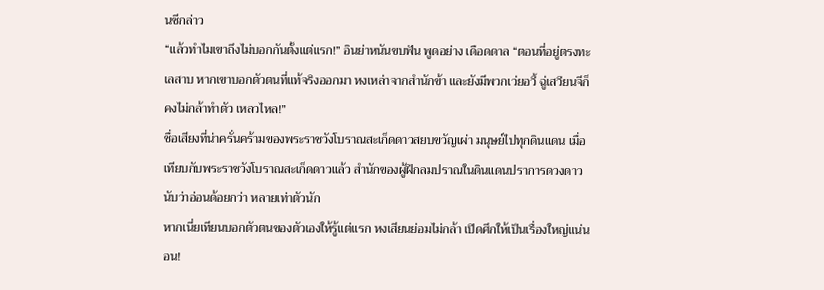นซีกล่าว
“แล้วทำไมเขาถึงไม่บอกกันตั้งแต่แรก!” อินย่าหนันขบฟัน พูดอย่าง เดือดดาล “ตอนที่อยู่ตรงทะเลสาบ หากเขาบอกตัวตนที่แท้จริงออกมา หงเหล่าจากสำนักข้า และยังมีพวกเว่ยอวี้ ฉู่เสวียนจีก็คงไม่กล้าทำตัว เหลวไหล!”
ชื่อเสียงที่น่าครั่นคร้ามของพระราชวังโบราณสะเก็ดดาวสยบขวัญเผ่า มนุษย์ไปทุกดินแดน เมื่อเทียบกับพระราชวังโบราณสะเก็ดดาวแล้ว สำนักของผู้ฝึกลมปราณในดินแดนปราการดวงดาวนับว่าอ่อนด้อยกว่า หลายเท่าตัวนัก
หากเนี่ยเทียนบอกตัวตนของตัวเองให้รู้แต่แรก หงเสียนย่อมไม่กล้า เปิดศึกให้เป็นเรื่องใหญ่แน่นอน!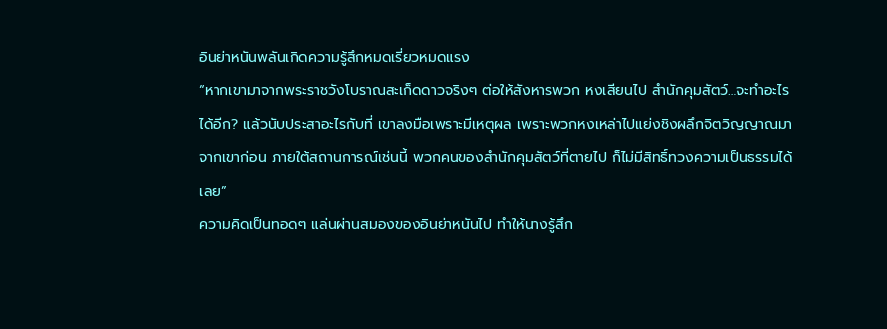อินย่าหนันพลันเกิดความรู้สึกหมดเรี่ยวหมดแรง
“หากเขามาจากพระราชวังโบราณสะเก็ดดาวจริงๆ ต่อให้สังหารพวก หงเสียนไป สำนักคุมสัตว์…จะทำอะไรได้อีก? แล้วนับประสาอะไรกับที่ เขาลงมือเพราะมีเหตุผล เพราะพวกหงเหล่าไปแย่งชิงผลึกจิตวิญญาณมา จากเขาก่อน ภายใต้สถานการณ์เช่นนี้ พวกคนของสำนักคุมสัตว์ที่ตายไป ก็ไม่มีสิทธิ์ทวงความเป็นธรรมได้เลย”
ความคิดเป็นทอดๆ แล่นผ่านสมองของอินย่าหนันไป ทำให้นางรู้สึก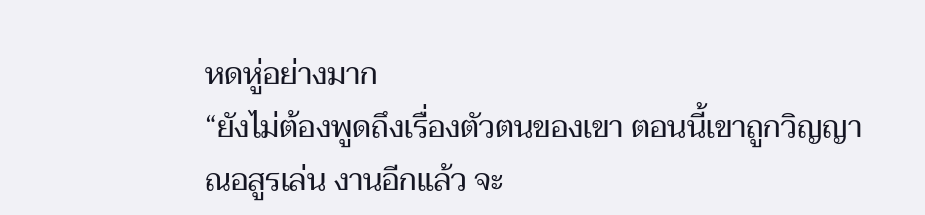หดหู่อย่างมาก
“ยังไม่ต้องพูดถึงเรื่องตัวตนของเขา ตอนนี้เขาถูกวิญญาณอสูรเล่น งานอีกแล้ว จะ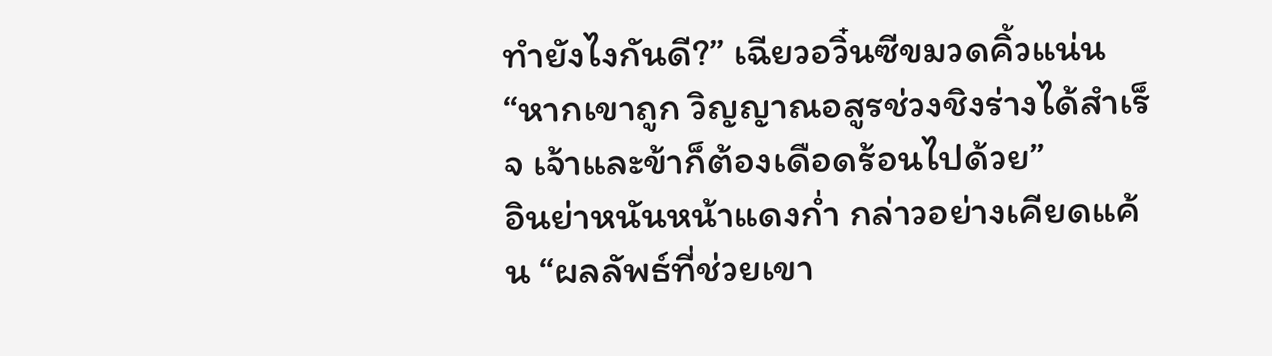ทำยังไงกันดี?” เฉียวอวิ๋นซีขมวดคิ้วแน่น “หากเขาถูก วิญญาณอสูรช่วงชิงร่างได้สำเร็จ เจ้าและข้าก็ต้องเดือดร้อนไปด้วย”
อินย่าหนันหน้าแดงก่ำ กล่าวอย่างเคียดแค้น “ผลลัพธ์ที่ช่วยเขา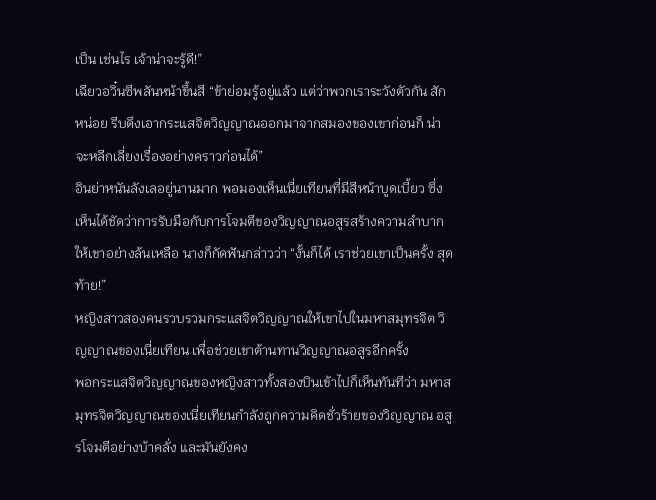เป็น เช่นไร เจ้าน่าจะรู้ดี!”
เฉียวอวิ๋นซีพลันหน้าขึ้นสี “ข้าย่อมรู้อยู่แล้ว แต่ว่าพวกเราระวังตัวกัน สักหน่อย รีบดึงเอากระแสจิตวิญญาณออกมาจากสมองของเขาก่อนก็ น่าจะหลีกเลี่ยงเรื่องอย่างคราวก่อนได้”
อินย่าหนันลังเลอยู่นานมาก พอมองเห็นเนี่ยเทียนที่มีสีหน้าบูดเบี้ยว ซึ่งเห็นได้ชัดว่าการรับมือกับการโจมตีของวิญญาณอสูรสร้างความลำบาก ให้เขาอย่างล้นเหลือ นางก็กัดฟันกล่าวว่า “งั้นก็ได้ เราช่วยเขาเป็นครั้ง สุดท้าย!”
หญิงสาวสองคนรวบรวมกระแสจิตวิญญาณให้เขาไปในมหาสมุทรจิต วิญญาณของเนี่ยเทียน เพื่อช่วยเขาต้านทานวิญญาณอสูรอีกครั้ง
พอกระแสจิตวิญญาณของหญิงสาวทั้งสองบินเข้าไปก็เห็นทันทีว่า มหาสมุทรจิตวิญญาณของเนี่ยเทียนกำลังถูกความคิดชั่วร้ายของวิญญาณ อสูรโจมตีอย่างบ้าคลั่ง และมันยังคง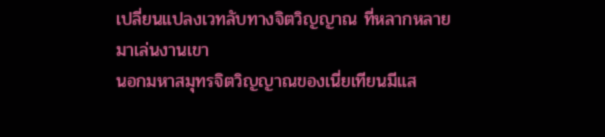เปลี่ยนแปลงเวทลับทางจิตวิญญาณ ที่หลากหลายมาเล่นงานเขา
นอกมหาสมุทรจิตวิญญาณของเนี่ยเทียนมีแส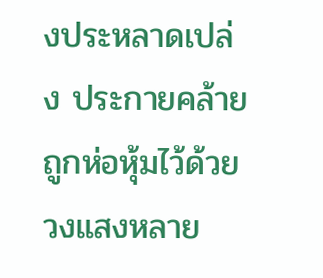งประหลาดเปล่ง ประกายคล้ายถูกห่อหุ้มไว้ด้วยวงแสงหลาย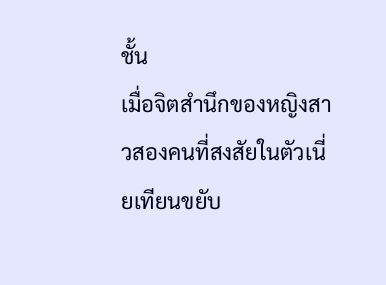ชั้น
เมื่อจิตสำนึกของหญิงสาวสองคนที่สงสัยในตัวเนี่ยเทียนขยับ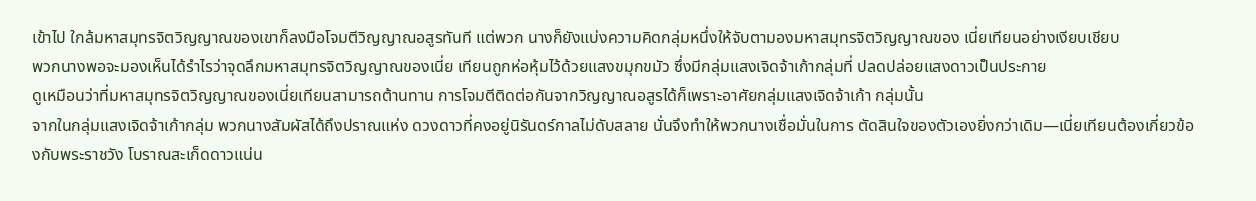เข้าไป ใกล้มหาสมุทรจิตวิญญาณของเขาก็ลงมือโจมตีวิญญาณอสูรทันที แต่พวก นางก็ยังแบ่งความคิดกลุ่มหนึ่งให้จับตามองมหาสมุทรจิตวิญญาณของ เนี่ยเทียนอย่างเงียบเชียบ
พวกนางพอจะมองเห็นได้รำไรว่าจุดลึกมหาสมุทรจิตวิญญาณของเนี่ย เทียนถูกห่อหุ้มไว้ด้วยแสงขมุกขมัว ซึ่งมีกลุ่มแสงเจิดจ้าเก้ากลุ่มที่ ปลดปล่อยแสงดาวเป็นประกาย
ดูเหมือนว่าที่มหาสมุทรจิตวิญญาณของเนี่ยเทียนสามารถต้านทาน การโจมตีติดต่อกันจากวิญญาณอสูรได้ก็เพราะอาศัยกลุ่มแสงเจิดจ้าเก้า กลุ่มนั้น
จากในกลุ่มแสงเจิดจ้าเก้ากลุ่ม พวกนางสัมผัสได้ถึงปราณแห่ง ดวงดาวที่คงอยู่นิรันดร์กาลไม่ดับสลาย นั่นจึงทำให้พวกนางเชื่อมั่นในการ ตัดสินใจของตัวเองยิ่งกว่าเดิม—เนี่ยเทียนต้องเกี่ยวข้องกับพระราชวัง โบราณสะเก็ดดาวแน่น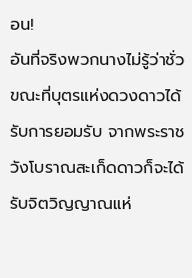อน!
อันที่จริงพวกนางไม่รู้ว่าชั่วขณะที่บุตรแห่งดวงดาวได้รับการยอมรับ จากพระราชวังโบราณสะเก็ดดาวก็จะได้รับจิตวิญญาณแห่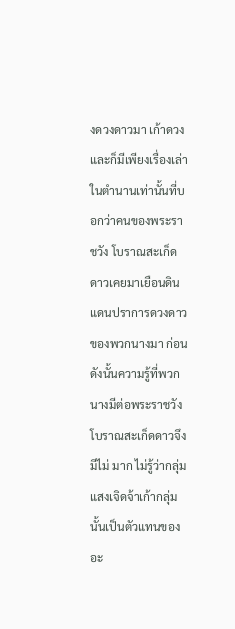งดวงดาวมา เก้าดวง
และก็มีเพียงเรื่องเล่าในตำนานเท่านั้นที่บอกว่าคนของพระราชวัง โบราณสะเก็ดดาวเคยมาเยือนดินแดนปราการดวงดาวของพวกนางมา ก่อน ดังนั้นความรู้ที่พวกนางมีต่อพระราชวังโบราณสะเก็ดดาวจึงมีไม่ มาก ไม่รู้ว่ากลุ่มแสงเจิดจ้าเก้ากลุ่มนั้นเป็นตัวแทนของอะ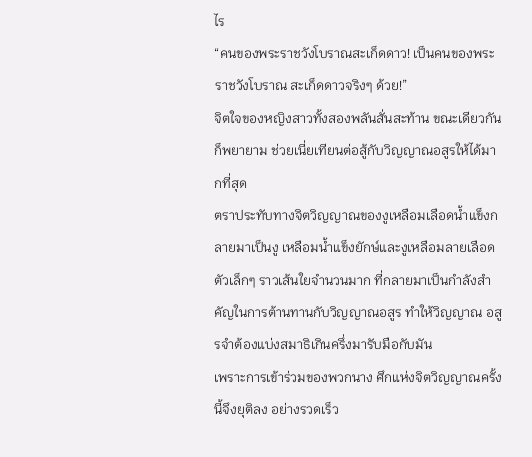ไร
“คนของพระราชวังโบราณสะเก็ดดาว! เป็นคนของพระราชวังโบราณ สะเก็ดดาวจริงๆ ด้วย!”
จิตใจของหญิงสาวทั้งสองพลันสั่นสะท้าน ขณะเดียวกันก็พยายาม ช่วยเนี่ยเทียนต่อสู้กับวิญญาณอสูรให้ได้มากที่สุด
ตราประทับทางจิตวิญญาณของงูเหลือมเลือดน้ำแข็งกลายมาเป็นงู เหลือมน้ำแข็งยักษ์และงูเหลือมลายเลือดตัวเล็กๆ ราวเส้นใยจำนวนมาก ที่กลายมาเป็นกำลังสำคัญในการต้านทานกับวิญญาณอสูร ทำให้วิญญาณ อสูรจำต้องแบ่งสมาธิเกินครึ่งมารับมือกับมัน
เพราะการเข้าร่วมของพวกนาง ศึกแห่งจิตวิญญาณครั้งนี้จึงยุติลง อย่างรวดเร็ว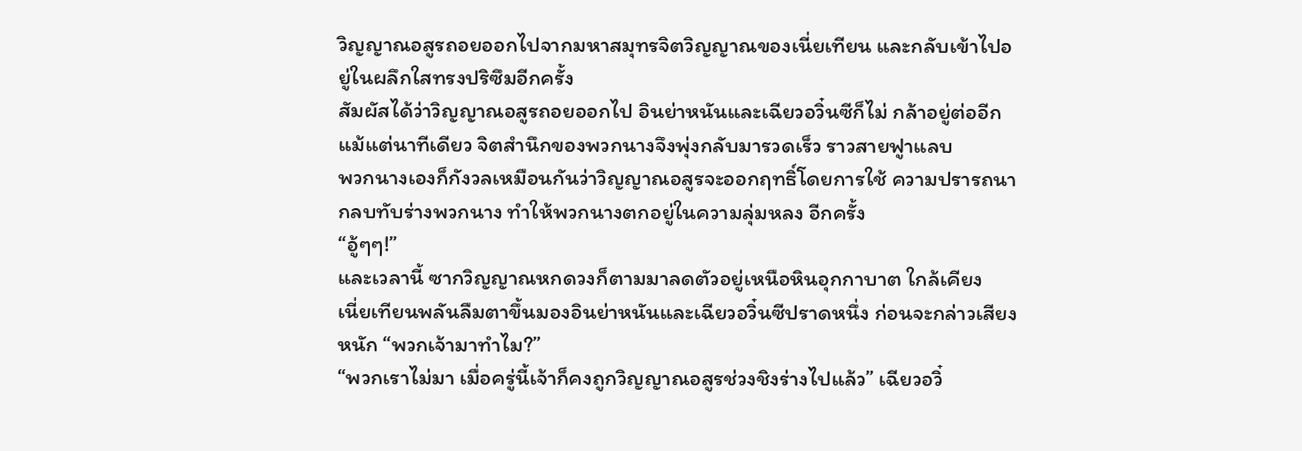วิญญาณอสูรถอยออกไปจากมหาสมุทรจิตวิญญาณของเนี่ยเทียน และกลับเข้าไปอยู่ในผลึกใสทรงปริซึมอีกครั้ง
สัมผัสได้ว่าวิญญาณอสูรถอยออกไป อินย่าหนันและเฉียวอวิ๋นซีก็ไม่ กล้าอยู่ต่ออีกแม้แต่นาทีเดียว จิตสำนึกของพวกนางจึงพุ่งกลับมารวดเร็ว ราวสายฟูาแลบ
พวกนางเองก็กังวลเหมือนกันว่าวิญญาณอสูรจะออกฤทธิ์โดยการใช้ ความปรารถนากลบทับร่างพวกนาง ทำให้พวกนางตกอยู่ในความลุ่มหลง อีกครั้ง
“อู้ๆๆ!”
และเวลานี้ ซากวิญญาณหกดวงก็ตามมาลดตัวอยู่เหนือหินอุกกาบาต ใกล้เคียง
เนี่ยเทียนพลันลืมตาขึ้นมองอินย่าหนันและเฉียวอวิ๋นซีปราดหนึ่ง ก่อนจะกล่าวเสียงหนัก “พวกเจ้ามาทำไม?”
“พวกเราไม่มา เมื่อครู่นี้เจ้าก็คงถูกวิญญาณอสูรช่วงชิงร่างไปแล้ว” เฉียวอวิ๋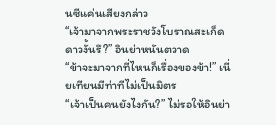นซีแค่นเสียงกล่าว
“เจ้ามาจากพระราชวังโบราณสะเก็ดดาวงั้นรึ?” อินย่าหนันตวาด
“ข้าจะมาจากที่ไหนก็เรื่องของข้า!” เนี่ยเทียนมีท่าทีไม่เป็นมิตร
“เจ้าเป็นคนยังไงกัน?” ไม่รอให้อินย่า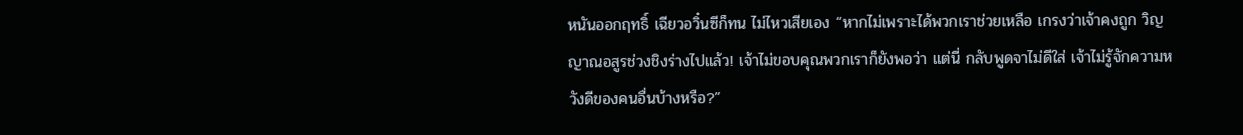หนันออกฤทธิ์ เฉียวอวิ๋นซีก็ทน ไม่ไหวเสียเอง “หากไม่เพราะได้พวกเราช่วยเหลือ เกรงว่าเจ้าคงถูก วิญญาณอสูรช่วงชิงร่างไปแล้ว! เจ้าไม่ขอบคุณพวกเราก็ยังพอว่า แต่นี่ กลับพูดจาไม่ดีใส่ เจ้าไม่รู้จักความหวังดีของคนอื่นบ้างหรือ?”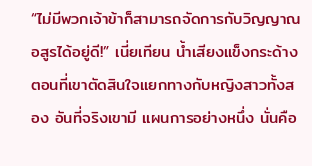“ไม่มีพวกเจ้าข้าก็สามารถจัดการกับวิญญาณอสูรได้อยู่ดี!” เนี่ยเทียน น้ำเสียงแข็งกระด้าง
ตอนที่เขาตัดสินใจแยกทางกับหญิงสาวทั้งสอง อันที่จริงเขามี แผนการอย่างหนึ่ง นั่นคือ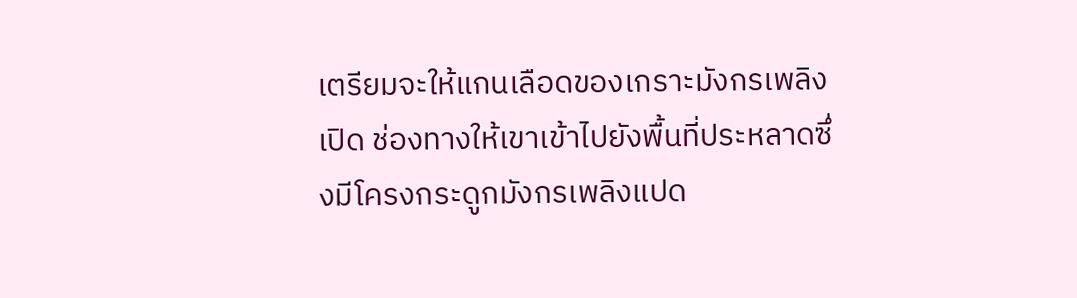เตรียมจะให้แกนเลือดของเกราะมังกรเพลิงเปิด ช่องทางให้เขาเข้าไปยังพื้นที่ประหลาดซึ่งมีโครงกระดูกมังกรเพลิงแปด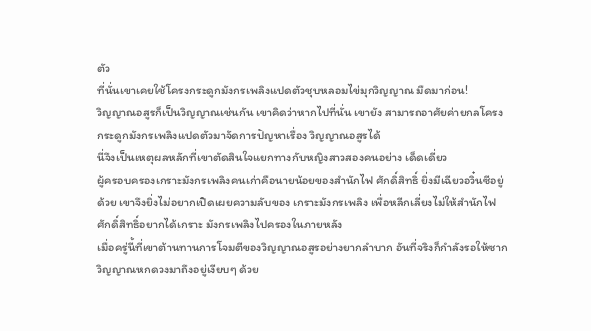ตัว
ที่นั่นเขาเคยใช้โครงกระดูกมังกรเพลิงแปดตัวชุบหลอมไข่มุกวิญญาณ มืดมาก่อน!
วิญญาณอสูรก็เป็นวิญญาณเช่นกัน เขาคิดว่าหากไปที่นั่น เขายัง สามารถอาศัยค่ายกลโครงกระดูกมังกรเพลิงแปดตัวมาจัดการปัญหาเรื่อง วิญญาณอสูรได้
นี่จึงเป็นเหตุผลหลักที่เขาตัดสินใจแยกทางกับหญิงสาวสองคนอย่าง เด็ดเดี่ยว
ผู้ครอบครองเกราะมังกรเพลิงคนเก่าคือนายน้อยของสำนักไฟ ศักดิ์สิทธิ์ ยิ่งมีเฉียวอวิ๋นซีอยู่ด้วย เขาจึงยิ่งไม่อยากเปิดเผยความลับของ เกราะมังกรเพลิง เพื่อหลีกเลี่ยงไม่ให้สำนักไฟศักดิ์สิทธิ์อยากได้เกราะ มังกรเพลิงไปครองในภายหลัง
เมื่อครู่นี้ที่เขาต้านทานการโจมตีของวิญญาณอสูรอย่างยากลำบาก อันที่จริงก็กำลังรอให้ซากวิญญาณหกดวงมาถึงอยู่เงียบๆ ด้วย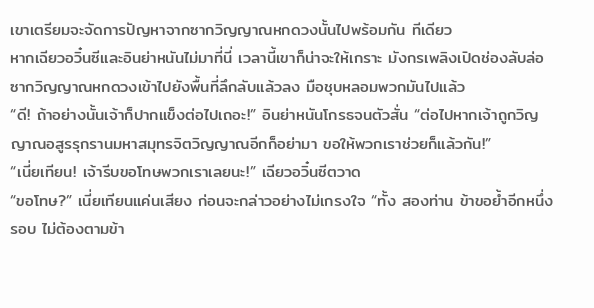เขาเตรียมจะจัดการปัญหาจากซากวิญญาณหกดวงนั้นไปพร้อมกัน ทีเดียว
หากเฉียวอวิ๋นซีและอินย่าหนันไม่มาที่นี่ เวลานี้เขาก็น่าจะให้เกราะ มังกรเพลิงเปิดช่องลับล่อซากวิญญาณหกดวงเข้าไปยังพื้นที่ลึกลับแล้วลง มือชุบหลอมพวกมันไปแล้ว
“ดี! ถ้าอย่างนั้นเจ้าก็ปากแข็งต่อไปเถอะ!” อินย่าหนันโกรธจนตัวสั่น “ต่อไปหากเจ้าถูกวิญญาณอสูรรุกรานมหาสมุทรจิตวิญญาณอีกก็อย่ามา ขอให้พวกเราช่วยก็แล้วกัน!”
“เนี่ยเทียน! เจ้ารีบขอโทษพวกเราเลยนะ!” เฉียวอวิ๋นซีตวาด
“ขอโทษ?” เนี่ยเทียนแค่นเสียง ก่อนจะกล่าวอย่างไม่เกรงใจ “ทั้ง สองท่าน ข้าขอย้ำอีกหนึ่งรอบ ไม่ต้องตามข้า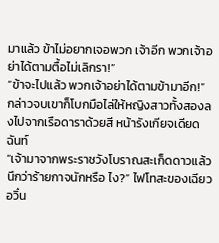มาแล้ว ข้าไม่อยากเจอพวก เจ้าอีก พวกเจ้าอย่าได้ตามตื้อไม่เลิกรา!”
“ข้าจะไปแล้ว พวกเจ้าอย่าได้ตามข้ามาอีก!”
กล่าวจบเขาก็โบกมือไล่ให้หญิงสาวทั้งสองลงไปจากเรือดาราด้วยสี หน้ารังเกียจเดียดฉันท์
“เจ้ามาจากพระราชวังโบราณสะเก็ดดาวแล้วนึกว่าร้ายกาจนักหรือ ไง?” ไฟโทสะของเฉียวอวิ๋น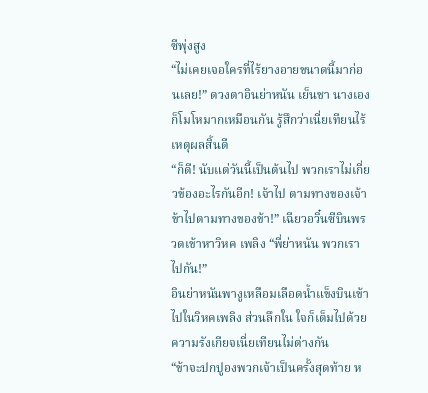ซีพุ่งสูง
“ไม่เคยเจอใครที่ไร้ยางอายขนาดนี้มาก่อนเลย!” ดวงตาอินย่าหนัน เย็นชา นางเองก็โมโหมากเหมือนกัน รู้สึกว่าเนี่ยเทียนไร้เหตุผลสิ้นดี
“ก็ดี! นับแต่วันนี้เป็นต้นไป พวกเราไม่เกี่ยวข้องอะไรกันอีก! เจ้าไป ตามทางของเจ้า ข้าไปตามทางของข้า!” เฉียวอวิ๋นซีบินพรวดเข้าหาวิหค เพลิง “พี่ย่าหนัน พวกเราไปกัน!”
อินย่าหนันพางูเหลือมเลือดน้ำแข็งบินเข้าไปในวิหคเพลิง ส่วนลึกใน ใจก็เต็มไปด้วยความรังเกียจเนี่ยเทียนไม่ต่างกัน
“ข้าจะปกปูองพวกเจ้าเป็นครั้งสุดท้าย ห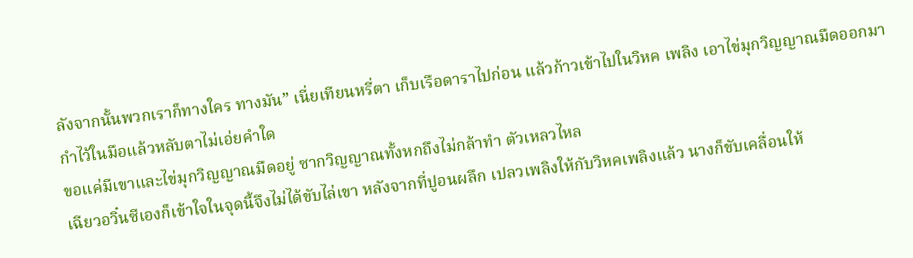ลังจากนั้นพวกเราก็ทางใคร ทางมัน” เนี่ยเทียนหรี่ตา เก็บเรือดาราไปก่อน แล้วก้าวเข้าไปในวิหค เพลิง เอาไข่มุกวิญญาณมืดออกมากำไว้ในมือแล้วหลับตาไม่เอ่ยคำใด
ขอแค่มีเขาและไข่มุกวิญญาณมืดอยู่ ซากวิญญาณทั้งหกถึงไม่กล้าทำ ตัวเหลวไหล
เฉียวอวิ๋นซีเองก็เข้าใจในจุดนี้จึงไม่ได้ขับไล่เขา หลังจากที่ปูอนผลึก เปลวเพลิงให้กับวิหคเพลิงแล้ว นางก็ขับเคลื่อนให้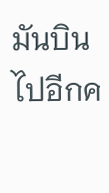มันบินไปอีกค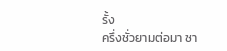รั้ง
ครึ่งชั่วยามต่อมา ซา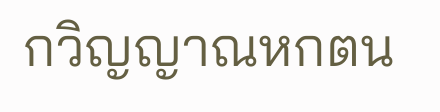กวิญญาณหกตน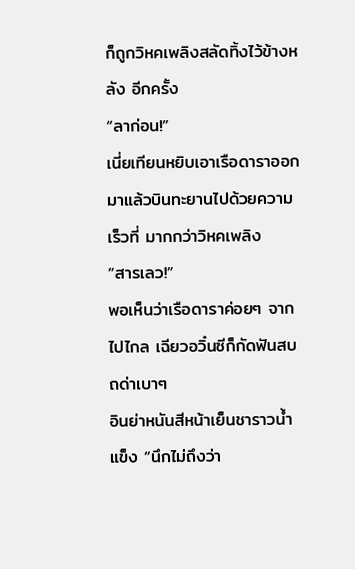ก็ถูกวิหคเพลิงสลัดทิ้งไว้ข้างหลัง อีกครั้ง
“ลาก่อน!”
เนี่ยเทียนหยิบเอาเรือดาราออกมาแล้วบินทะยานไปด้วยความเร็วที่ มากกว่าวิหคเพลิง
“สารเลว!”
พอเห็นว่าเรือดาราค่อยๆ จากไปไกล เฉียวอวิ๋นซีก็กัดฟันสบถด่าเบาๆ
อินย่าหนันสีหน้าเย็นชาราวน้ำแข็ง “นึกไม่ถึงว่า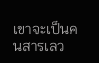เขาจะเป็นคนสารเลว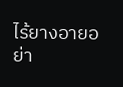ไร้ยางอายอย่า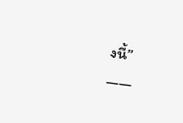งนี้”
——